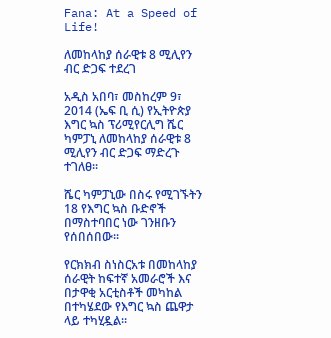Fana: At a Speed of Life!

ለመከላከያ ሰራዊቱ 8 ሚሊየን ብር ድጋፍ ተደረገ

አዲስ አበባ፣ መስከረም 9፣ 2014 (ኤፍ ቢ ሲ) የኢትዮጵያ እግር ኳስ ፕሪሚየርሊግ ሼር ካምፓኒ ለመከላከያ ሰራዊቱ 8 ሚሊየን ብር ድጋፍ ማድረጉ ተገለፀ፡፡

ሼር ካምፓኒው በስሩ የሚገኙትን 18 የእግር ኳስ ቡድኖች በማስተባበር ነው ገንዘቡን የሰበሰበው፡፡

የርክክብ ስነስርአቱ በመከላከያ ሰራዊት ከፍተኛ አመራሮች እና በታዋቂ አርቲስቶች መካከል በተካሄደው የእግር ኳስ ጨዋታ ላይ ተካሂዷል።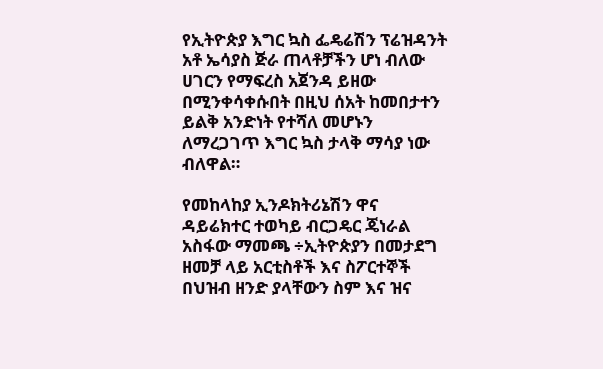የኢትዮጵያ እግር ኳስ ፌዴሬሽን ፕሬዝዳንት አቶ ኤሳያስ ጅራ ጠላቶቻችን ሆነ ብለው ሀገርን የማፍረስ አጀንዳ ይዘው በሚንቀሳቀሱበት በዚህ ሰአት ከመበታተን ይልቅ አንድነት የተሻለ መሆኑን ለማረጋገጥ እግር ኳስ ታላቅ ማሳያ ነው ብለዋል።

የመከላከያ ኢንዶክትሪኔሽን ዋና ዳይሬክተር ተወካይ ብርጋዴር ጄነራል አስፋው ማመጫ ÷ኢትዮጵያን በመታደግ ዘመቻ ላይ አርቲስቶች እና ስፖርተኞች በህዝብ ዘንድ ያላቸውን ስም እና ዝና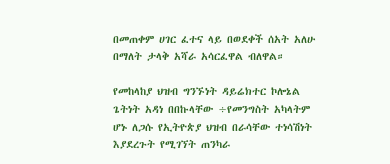በመጠቀም ሀገር ፈተና ላይ በወደቀች ሰአት አለሁ በማለት ታላቅ አሻራ አሳርፈዋል ብለዋል።

የመከላከያ ህዝብ ግንኙነት ዳይሬክተር ኮሎኔል ጌትነት አዳነ በበኩላቸው ÷የመንግስት አካላትም ሆኑ ለጋሱ የኢትዮጵያ ህዝብ በራሳቸው ተነሳሽነት እያደረጉት የሚገኘት ጠንካራ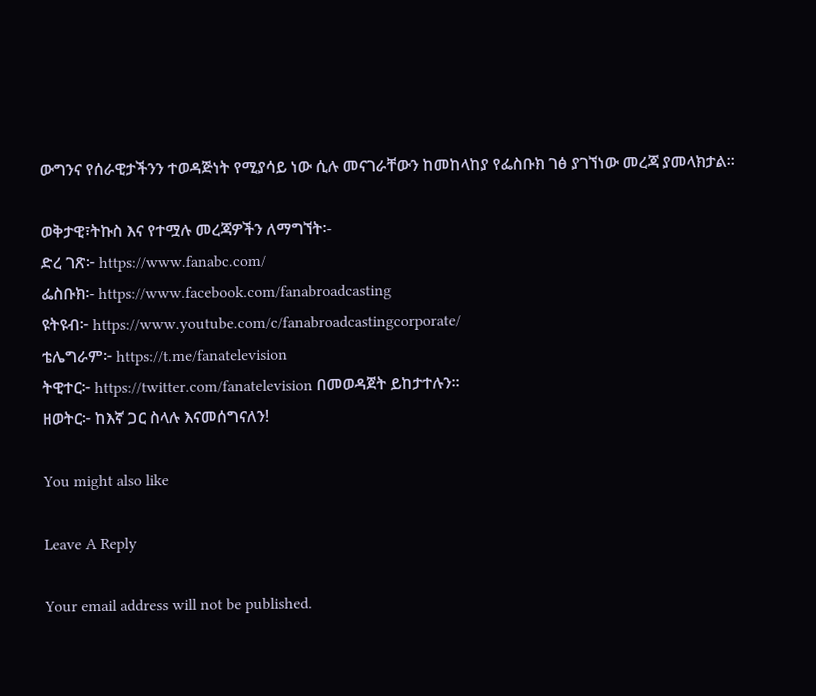ውግንና የሰራዊታችንን ተወዳጅነት የሚያሳይ ነው ሲሉ መናገራቸውን ከመከላከያ የፌስቡክ ገፅ ያገኘነው መረጃ ያመላክታል፡፡

ወቅታዊ፣ትኩስ እና የተሟሉ መረጃዎችን ለማግኘት፡-
ድረ ገጽ፦ https://www.fanabc.com/
ፌስቡክ፡- https://www.facebook.com/fanabroadcasting
ዩትዩብ፦ https://www.youtube.com/c/fanabroadcastingcorporate/
ቴሌግራም፦ https://t.me/fanatelevision
ትዊተር፦ https://twitter.com/fanatelevision በመወዳጀት ይከታተሉን፡፡
ዘወትር፦ ከእኛ ጋር ስላሉ እናመሰግናለን!

You might also like

Leave A Reply

Your email address will not be published.